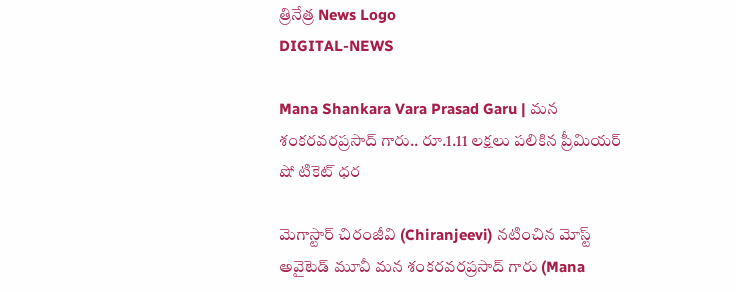త్రినేత్ర News Logo
DIGITAL-NEWS

Mana Shankara Vara Prasad Garu | మన శంకరవరప్రసాద్‌ గారు.. రూ.1.11 లక్ష‌లు ప‌లికిన‌ ప్రీమియ‌ర్ షో టికెట్ ధ‌ర‌

మెగాస్టార్ చిరంజీవి (Chiranjeevi) న‌టించిన మోస్ట్ అవైటెడ్ మూవీ మన శంకరవరప్రసాద్‌ గారు (Mana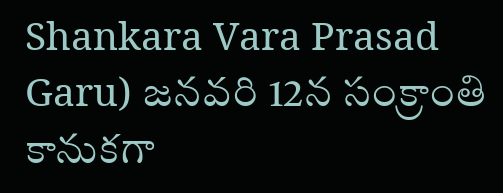Shankara Vara Prasad Garu) జ‌న‌వ‌రి 12న సంక్రాంతి కానుక‌గా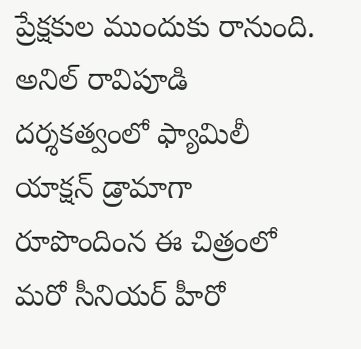ప్రేక్ష‌కుల ముందుకు రానుంది. అనిల్ రావిపూడి ద‌ర్శ‌క‌త్వంలో ఫ్యామిలీ యాక్ష‌న్ డ్రామాగా రూపొందింన ఈ చిత్రంలో మ‌రో సీనియ‌ర్ హీరో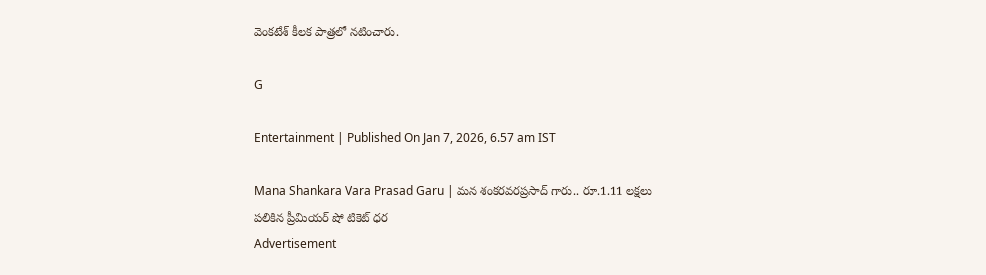వెంక‌టేశ్ కీల‌క పాత్ర‌లో న‌టించారు.

G

Entertainment | Published On Jan 7, 2026, 6.57 am IST

Mana Shankara Vara Prasad Garu | మన శంకరవరప్రసాద్‌ గారు.. రూ.1.11 లక్ష‌లు ప‌లికిన‌ ప్రీమియ‌ర్ షో టికెట్ ధ‌ర‌
Advertisement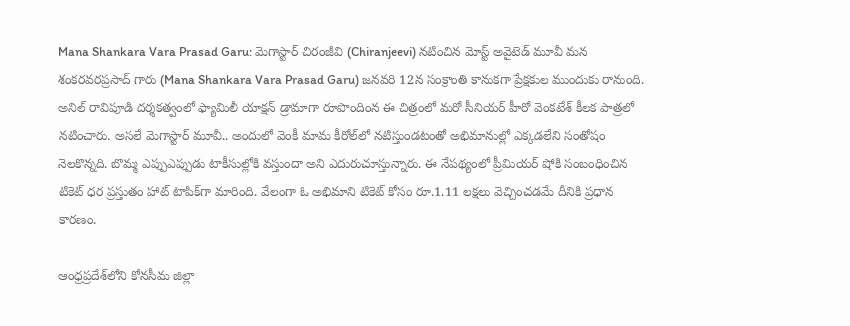Mana Shankara Vara Prasad Garu: మెగాస్టార్ చిరంజీవి (Chiranjeevi) న‌టించిన మోస్ట్ అవైటెడ్ మూవీ మన శంకరవరప్రసాద్‌ గారు (Mana Shankara Vara Prasad Garu) జ‌న‌వ‌రి 12న సంక్రాంతి కానుక‌గా ప్రేక్ష‌కుల ముందుకు రానుంది. అనిల్ రావిపూడి ద‌ర్శ‌క‌త్వంలో ఫ్యామిలీ యాక్ష‌న్ డ్రామాగా రూపొందింన ఈ చిత్రంలో మ‌రో సీనియ‌ర్ హీరో వెంక‌టేశ్ కీల‌క పాత్ర‌లో న‌టించారు. అస‌లే మెగాస్టార్ మూవీ.. అందులో వెంకీ మామ కీరోల్‌లో న‌టిస్తుండ‌టంతో అభిమానుల్లో ఎక్క‌డ‌లేని సంతోషం నెల‌కొన్న‌ది. బొమ్మ ఎప్పుఎప్పుడు టాకీసుల్లోకి వ‌స్తుందా అని ఎదురుచూస్తున్నారు. ఈ నేప‌థ్యంలో ప్రీమియ‌ర్ షోకి సంబంధించిన టికెట్ ధ‌ర ప్ర‌స్తుతం హాట్ టాపిక్‌గా మారింది. వేలంగా ఓ అభిమాని టికెట్ కోసం రూ.1.11 ల‌క్ష‌లు వెచ్చించ‌డ‌మే దీనికి ప్ర‌ధాన కార‌ణం.

ఆంధ్ర‌ప్ర‌దేశ్‌లోని కోన‌సీమ‌ జిల్లా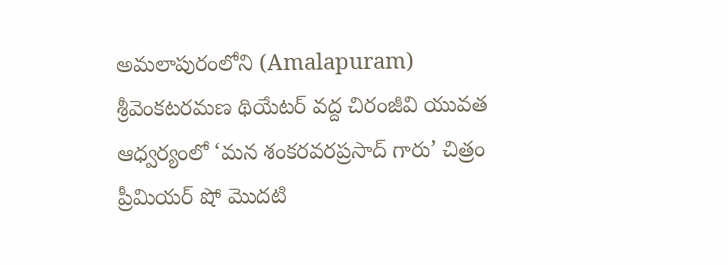అమలాపురంలోని (Amalapuram) శ్రీవెంకటరమణ థియేటర్‌ వద్ద చిరంజీవి యువత ఆధ్వర్యంలో ‘మన శంకరవరప్రసాద్‌ గారు’ చిత్రం ప్రీమియర్‌ షో మొదటి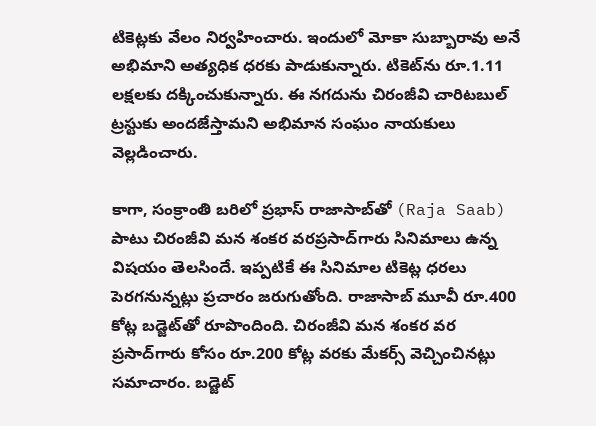టికెట్ల‌కు వేలం నిర్వహించారు. ఇందులో మోకా సుబ్బారావు అనే అభిమాని అత్య‌ధిక ధ‌ర‌కు పాడుకున్నారు. టికెట్‌ను రూ.1.11 లక్షలకు దక్కించుకున్నారు. ఈ నగదును చిరంజీవి చారిటబుల్‌ ట్రస్టుకు అందజేస్తామని అభిమాన సంఘం నాయకులు వెల్ల‌డించారు.

కాగా, సంక్రాంతి బ‌రిలో ప్ర‌భాస్ రాజాసాబ్‌తో (Raja Saab) పాటు చిరంజీవి మ‌న శంక‌ర వ‌ర‌ప్ర‌సాద్‌గారు సినిమాలు ఉన్న విష‌యం తెల‌సిందే. ఇప్ప‌టికే ఈ సినిమాల‌ టికెట్ల‌ ధ‌ర‌లు పెర‌గ‌నున్న‌ట్లు ప్ర‌చారం జ‌రుగుతోంది. రాజాసాబ్ మూవీ రూ.400 కోట్ల బ‌డ్జెట్‌తో రూపొందింది. చిరంజీవి మ‌న శంక‌ర వ‌ర ప్ర‌సాద్‌గారు కోసం రూ.200 కోట్ల వ‌ర‌కు మేక‌ర్స్ వెచ్చించిన‌ట్లు స‌మాచారం. బ‌డ్జెట్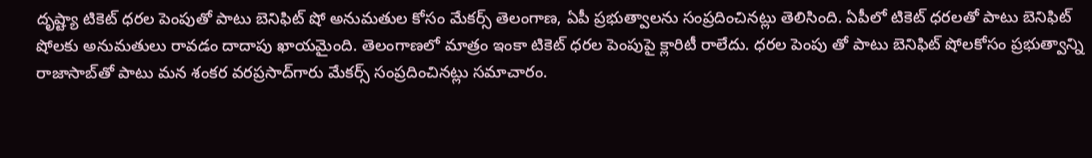దృష్ట్యా టికెట్ ధ‌ర‌ల పెంపుతో పాటు బెనిఫిట్ షో అనుమ‌తుల కోసం మేక‌ర్స్ తెలంగాణ‌, ఏపీ ప్ర‌భుత్వాల‌ను సంప్ర‌దించిన‌ట్లు తెలిసింది. ఏపీలో టికెట్ ధ‌రల‌తో పాటు బెనిఫిట్ షోల‌కు అనుమ‌తులు రావ‌డం దాదాపు ఖాయ‌మైంది. తెలంగాణ‌లో మాత్రం ఇంకా టికెట్ ధ‌ర‌ల పెంపుపై క్లారిటీ రాలేదు. ధ‌ర‌ల పెంపు తో పాటు బెనిఫిట్ షోల‌కోసం ప్ర‌భుత్వాన్ని రాజాసాబ్‌తో పాటు మ‌న శంక‌ర వ‌ర‌ప్ర‌సాద్‌గారు మేక‌ర్స్ సంప్ర‌దించిన‌ట్లు స‌మాచారం.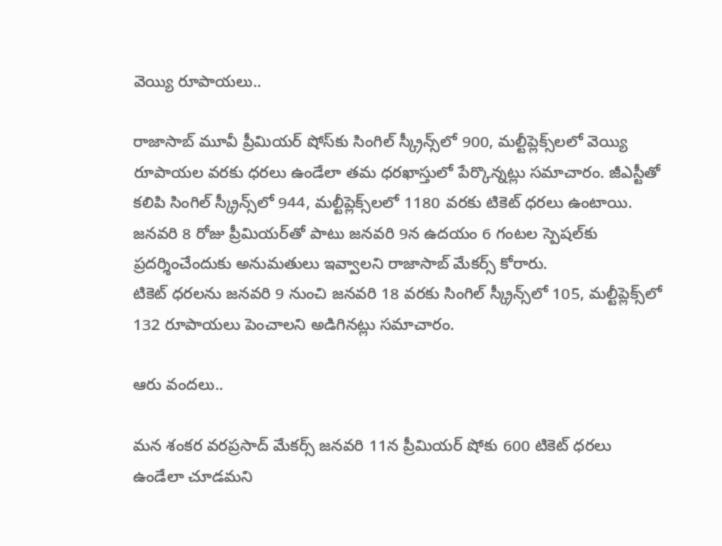వెయ్యి రూపాయ‌లు..

రాజాసాబ్ మూవీ ప్రీమియ‌ర్ షోస్‌కు సింగిల్ స్క్రీన్స్‌లో 900, మ‌ల్టీప్లెక్స్‌ల‌లో వెయ్యి రూపాయ‌ల వ‌ర‌కు ధ‌ర‌లు ఉండేలా త‌మ ధ‌ర‌ఖాస్తులో పేర్కొన్న‌ట్లు స‌మాచారం. జీఎస్టీతో క‌లిపి సింగిల్ స్క్రీన్స్‌లో 944, మ‌ల్టీప్లెక్స్‌ల‌లో 1180 వ‌ర‌కు టికెట్ ధ‌ర‌లు ఉంటాయి. జ‌న‌వ‌రి 8 రోజు ప్రీమియ‌ర్‌తో పాటు జ‌న‌వ‌రి 9న ఉద‌యం 6 గంట‌ల స్పెష‌ల్‌కు ప్ర‌ద‌ర్శించేందుకు అనుమ‌తులు ఇవ్వాల‌ని రాజాసాబ్ మేక‌ర్స్ కోరారు.
టికెట్ ధ‌ర‌ల‌ను జ‌న‌వ‌రి 9 నుంచి జ‌న‌వ‌రి 18 వ‌ర‌కు సింగిల్ స్క్రీన్స్‌లో 105, మ‌ల్టీప్లెక్స్‌లో 132 రూపాయ‌లు పెంచాల‌ని అడిగిన‌ట్లు స‌మాచారం.

ఆరు వంద‌లు..

మ‌న శంక‌ర వ‌ర‌ప్ర‌సాద్ మేక‌ర్స్ జ‌న‌వ‌రి 11న ప్రీమియ‌ర్ షోకు 600 టికెట్ ధ‌ర‌లు ఉండేలా చూడ‌మ‌ని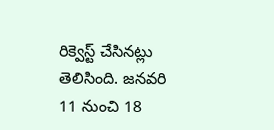రిక్వెస్ట్ చేసిన‌ట్లు తెలిసింది. జ‌న‌వ‌రి 11 నుంచి 18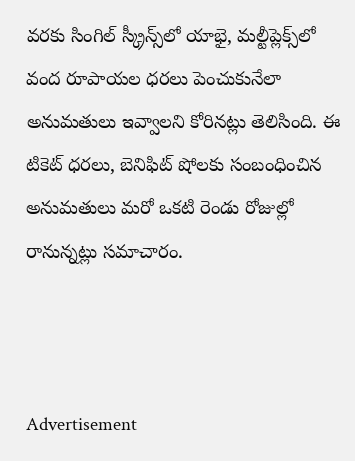వ‌ర‌కు సింగిల్ స్క్రీన్స్‌లో యాభై, మ‌ల్టీప్లెక్స్‌లో వంద రూపాయ‌ల ధ‌ర‌లు పెంచుకునేలా అనుమ‌తులు ఇవ్వాల‌ని కోరిన‌ట్లు తెలిసింది. ఈ టికెట్ ధ‌ర‌లు, బెనిఫిట్ షోల‌కు సంబంధించిన అనుమ‌తులు మ‌రో ఒక‌టి రెండు రోజుల్లో రానున్న‌ట్లు స‌మాచారం.



Advertisement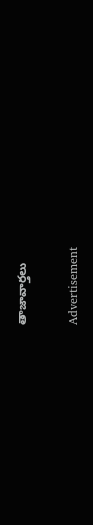తాజావార్తలు

Advertisement